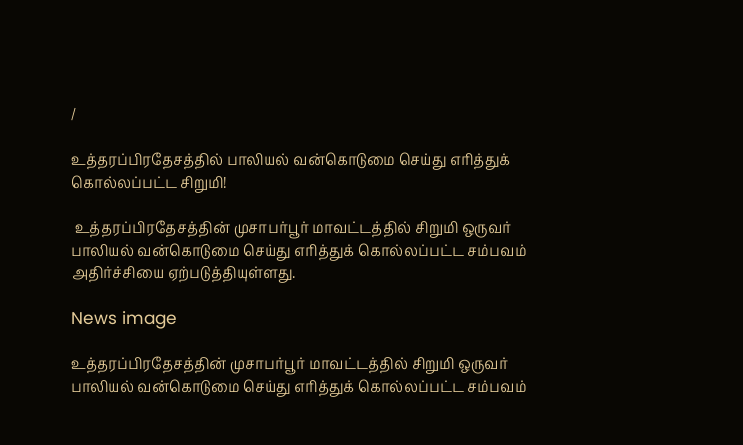/

உத்தரப்பிரதேசத்தில் பாலியல் வன்கொடுமை செய்து எரித்துக் கொல்லப்பட்ட சிறுமி!

 உத்தரப்பிரதேசத்தின் முசாபர்பூர் மாவட்டத்தில் சிறுமி ஒருவர் பாலியல் வன்கொடுமை செய்து எரித்துக் கொல்லப்பட்ட சம்பவம் அதிர்ச்சியை ஏற்படுத்தியுள்ளது.

News image

உத்தரப்பிரதேசத்தின் முசாபர்பூர் மாவட்டத்தில் சிறுமி ஒருவர் பாலியல் வன்கொடுமை செய்து எரித்துக் கொல்லப்பட்ட சம்பவம்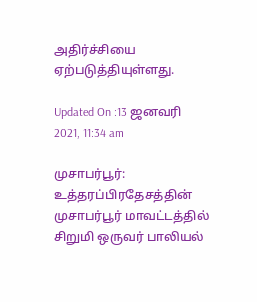அதிர்ச்சியை ஏற்படுத்தியுள்ளது.

Updated On :13 ஜனவரி 2021, 11:34 am

முசாபர்பூர்: உத்தரப்பிரதேசத்தின் முசாபர்பூர் மாவட்டத்தில் சிறுமி ஒருவர் பாலியல்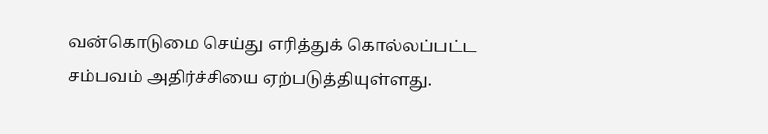வன்கொடுமை செய்து எரித்துக் கொல்லப்பட்ட சம்பவம் அதிர்ச்சியை ஏற்படுத்தியுள்ளது.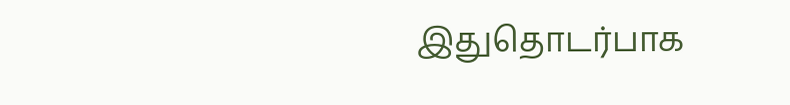இதுதொடர்பாக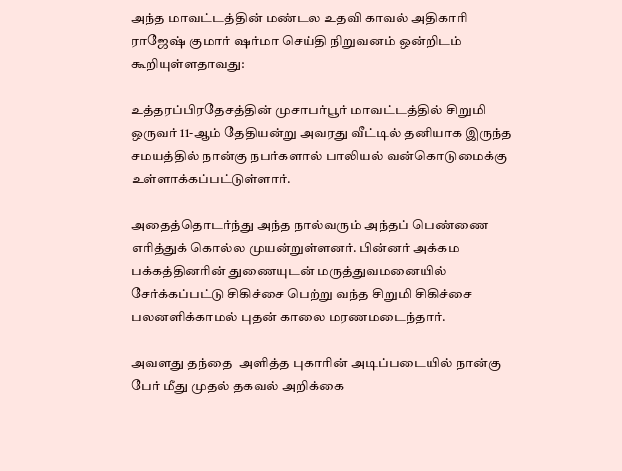அந்த மாவட்டத்தின் மண்டல உதவி காவல் அதிகாரி ராஜேஷ் குமார் ஷர்மா செய்தி நிறுவனம் ஒன்றிடம் கூறியுள்ளதாவது:

உத்தரப்பிரதேசத்தின் முசாபர்பூர் மாவட்டத்தில் சிறுமி ஒருவர் 11-ஆம் தேதியன்று அவரது வீட்டில் தனியாக இருந்த சமயத்தில் நான்கு நபர்களால் பாலியல் வன்கொடுமைக்கு உள்ளாக்கப்பட்டுள்ளார்.

அதைத்தொடர்ந்து அந்த நால்வரும் அந்தப் பெண்ணை எரித்துக் கொல்ல முயன்றுள்ளனர். பின்னர் அக்கம பக்கத்தினரின் துணையுடன் மருத்துவமனையில் சேர்க்கப்பட்டு சிகிச்சை பெற்று வந்த சிறுமி சிகிச்சை பலனளிக்காமல் புதன் காலை மரணமடைந்தார்.

அவளது தந்தை  அளித்த புகாரின் அடிப்படையில் நான்கு பேர் மீது முதல் தகவல் அறிக்கை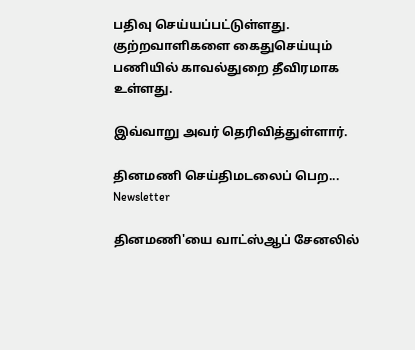பதிவு செய்யப்பட்டுள்ளது. குற்றவாளிகளை கைதுசெய்யும் பணியில் காவல்துறை தீவிரமாக உள்ளது.

இவ்வாறு அவர் தெரிவித்துள்ளார்.

தினமணி செய்திமடலைப் பெற... Newsletter

தினமணி'யை வாட்ஸ்ஆப் சேனலில்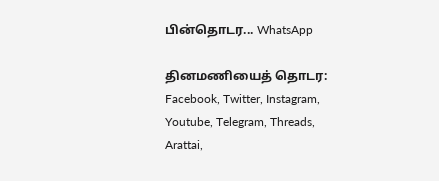பின்தொடர... WhatsApp

தினமணியைத் தொடர: Facebook, Twitter, Instagram, Youtube, Telegram, Threads, Arattai,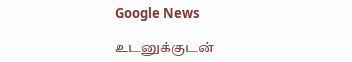Google News

உடனுக்குடன்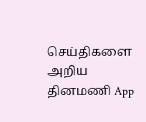செய்திகளை அறிய தினமணி App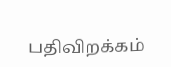பதிவிறக்கம்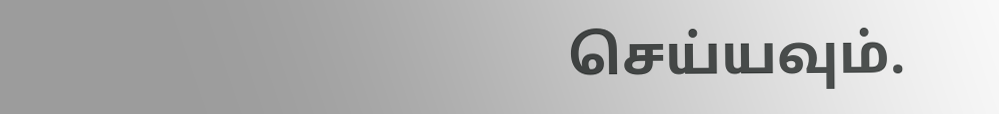செய்யவும்.